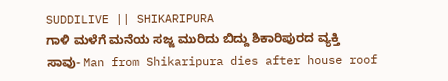SUDDILIVE || SHIKARIPURA
ಗಾಳಿ ಮಳೆಗೆ ಮನೆಯ ಸಜ್ಜ ಮುರಿದು ಬಿದ್ದು ಶಿಕಾರಿಪುರದ ವ್ಯಕ್ತಿ ಸಾವು- Man from Shikaripura dies after house roof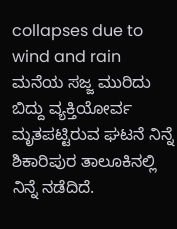collapses due to wind and rain
ಮನೆಯ ಸಜ್ಜ ಮುರಿದು ಬಿದ್ದು ವ್ಯಕ್ತಿಯೋರ್ವ ಮೃತಪಟ್ಟಿರುವ ಘಟನೆ ನಿನ್ನೆ ಶಿಕಾರಿಪುರ ತಾಲೂಕಿನಲ್ಲಿ ನಿನ್ನೆ ನಡೆದಿದೆ.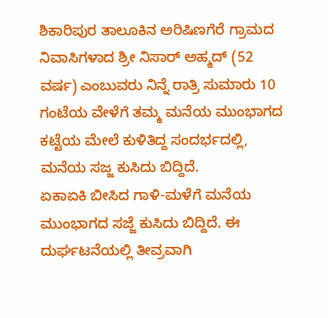ಶಿಕಾರಿಪುರ ತಾಲೂಕಿನ ಅರಿಷಿಣಗೆರೆ ಗ್ರಾಮದ ನಿವಾಸಿಗಳಾದ ಶ್ರೀ ನಿಸಾರ್ ಅಹ್ಮದ್ (52 ವರ್ಷ) ಎಂಬುವರು ನಿನ್ನೆ ರಾತ್ರಿ ಸುಮಾರು 10 ಗಂಟೆಯ ವೇಳೆಗೆ ತಮ್ಮ ಮನೆಯ ಮುಂಭಾಗದ ಕಟ್ಟೆಯ ಮೇಲೆ ಕುಳಿತಿದ್ದ ಸಂದರ್ಭದಲ್ಲಿ, ಮನೆಯ ಸಜ್ಜ ಕುಸಿದು ಬಿದ್ದಿದೆ.
ಏಕಾಏಕಿ ಬೀಸಿದ ಗಾಳಿ-ಮಳೆಗೆ ಮನೆಯ ಮುಂಭಾಗದ ಸಜ್ಜೆ ಕುಸಿದು ಬಿದ್ದಿದೆ. ಈ ದುರ್ಘಟನೆಯಲ್ಲಿ ತೀವ್ರವಾಗಿ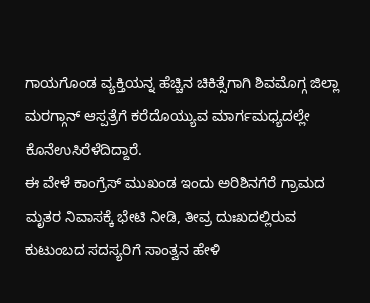ಗಾಯಗೊಂಡ ವ್ಯಕ್ತಿಯನ್ನ ಹೆಚ್ಚಿನ ಚಿಕಿತ್ಸೆಗಾಗಿ ಶಿವಮೊಗ್ಗ ಜಿಲ್ಲಾ ಮರಗ್ಗಾನ್ ಆಸ್ಪತ್ರೆಗೆ ಕರೆದೊಯ್ಯುವ ಮಾರ್ಗಮಧ್ಯದಲ್ಲೇ ಕೊನೆಉಸಿರೆಳೆದಿದ್ದಾರೆ.
ಈ ವೇಳೆ ಕಾಂಗ್ರೆಸ್ ಮುಖಂಡ ಇಂದು ಅರಿಶಿನಗೆರೆ ಗ್ರಾಮದ ಮೃತರ ನಿವಾಸಕ್ಕೆ ಭೇಟಿ ನೀಡಿ, ತೀವ್ರ ದುಃಖದಲ್ಲಿರುವ ಕುಟುಂಬದ ಸದಸ್ಯರಿಗೆ ಸಾಂತ್ವನ ಹೇಳಿ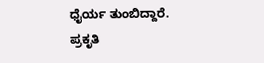ಧೈರ್ಯ ತುಂಬಿದ್ದಾರೆ. ಪ್ರಕೃತಿ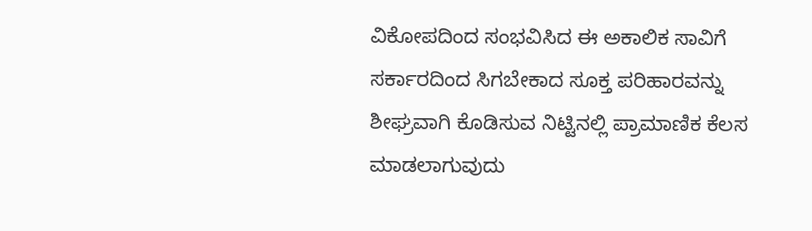ವಿಕೋಪದಿಂದ ಸಂಭವಿಸಿದ ಈ ಅಕಾಲಿಕ ಸಾವಿಗೆ ಸರ್ಕಾರದಿಂದ ಸಿಗಬೇಕಾದ ಸೂಕ್ತ ಪರಿಹಾರವನ್ನು ಶೀಘ್ರವಾಗಿ ಕೊಡಿಸುವ ನಿಟ್ಟಿನಲ್ಲಿ ಪ್ರಾಮಾಣಿಕ ಕೆಲಸ ಮಾಡಲಾಗುವುದು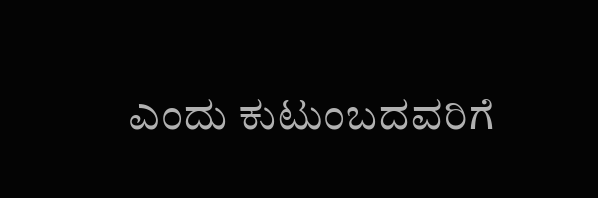ಎಂದು ಕುಟುಂಬದವರಿಗೆ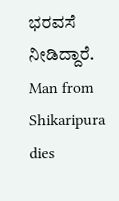ಭರವಸೆ ನೀಡಿದ್ದಾರೆ.
Man from Shikaripura dies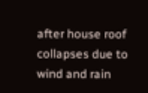after house roof collapses due to wind and rain